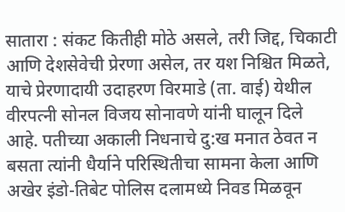सातारा : संकट कितीही मोठे असले, तरी जिद्द, चिकाटी आणि देशसेवेची प्रेरणा असेल, तर यश निश्चित मिळते, याचे प्रेरणादायी उदाहरण विरमाडे (ता. वाई) येथील वीरपत्नी सोनल विजय सोनावणे यांनी घालून दिले आहे. पतीच्या अकाली निधनाचे दु:ख मनात ठेवत न बसता त्यांनी धैर्याने परिस्थितीचा सामना केला आणि अखेर इंडो-तिबेट पोलिस दलामध्ये निवड मिळवून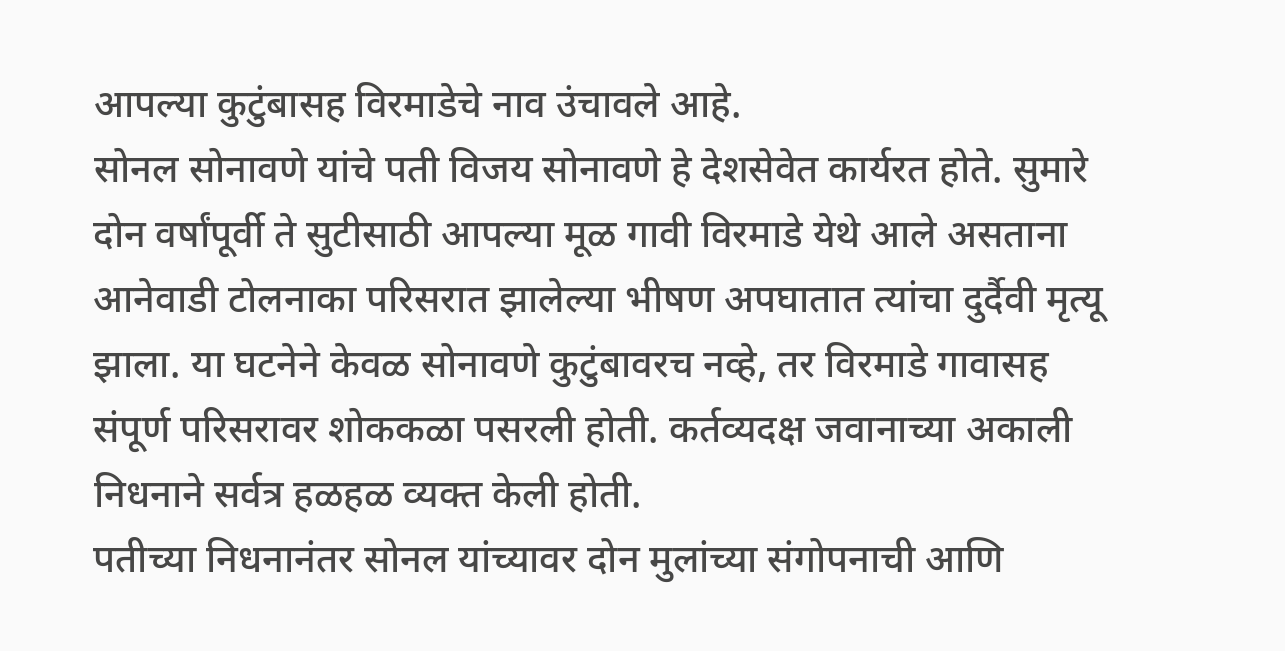आपल्या कुटुंबासह विरमाडेचे नाव उंचावले आहे.
सोनल सोनावणे यांचे पती विजय सोनावणे हे देशसेवेत कार्यरत होते. सुमारे दोन वर्षांपूर्वी ते सुटीसाठी आपल्या मूळ गावी विरमाडे येथे आले असताना आनेवाडी टोलनाका परिसरात झालेल्या भीषण अपघातात त्यांचा दुर्दैवी मृत्यू झाला. या घटनेने केवळ सोनावणे कुटुंबावरच नव्हे, तर विरमाडे गावासह संपूर्ण परिसरावर शोककळा पसरली होती. कर्तव्यदक्ष जवानाच्या अकाली निधनाने सर्वत्र हळहळ व्यक्त केली होती.
पतीच्या निधनानंतर सोनल यांच्यावर दोन मुलांच्या संगोपनाची आणि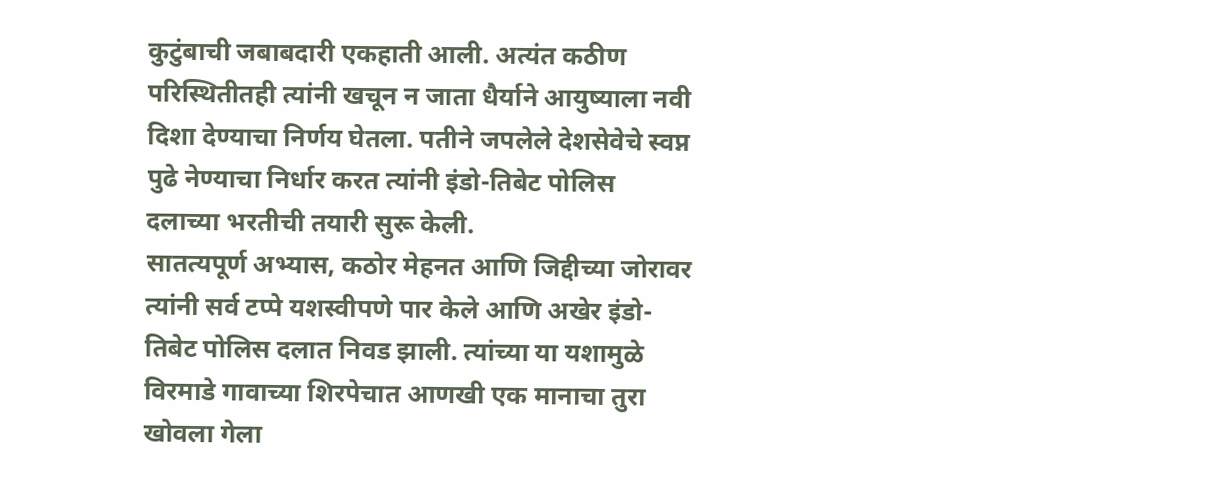कुटुंबाची जबाबदारी एकहाती आली. अत्यंत कठीण परिस्थितीतही त्यांनी खचून न जाता धैर्याने आयुष्याला नवी दिशा देण्याचा निर्णय घेतला. पतीने जपलेले देशसेवेचे स्वप्न पुढे नेण्याचा निर्धार करत त्यांनी इंडो-तिबेट पोलिस दलाच्या भरतीची तयारी सुरू केली.
सातत्यपूर्ण अभ्यास, कठोर मेहनत आणि जिद्दीच्या जोरावर त्यांनी सर्व टप्पे यशस्वीपणे पार केले आणि अखेर इंडो-तिबेट पोलिस दलात निवड झाली. त्यांच्या या यशामुळे विरमाडे गावाच्या शिरपेचात आणखी एक मानाचा तुरा खोवला गेला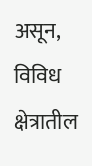असून, विविध क्षेत्रातील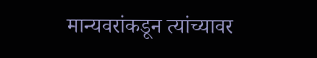मान्यवरांकडून त्यांच्यावर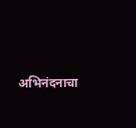अभिनंदनाचा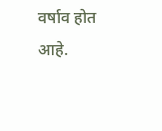वर्षाव होत आहे.